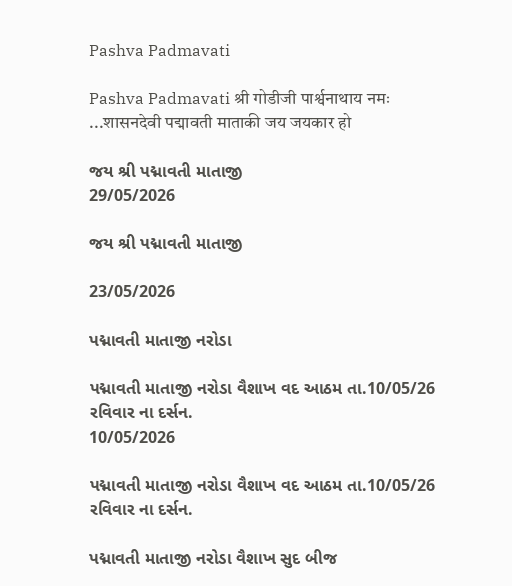Pashva Padmavati

Pashva Padmavati श्री गोडीजी पार्श्वनाथाय नमः ...शासनदेवी पद्मावती माताकी जय जयकार हो

જય શ્રી પદ્માવતી માતાજી
29/05/2026

જય શ્રી પદ્માવતી માતાજી

23/05/2026

પદ્માવતી માતાજી નરોડા

પદ્માવતી માતાજી નરોડા વૈશાખ વદ આઠમ તા.10/05/26 રવિવાર ના દર્સન.
10/05/2026

પદ્માવતી માતાજી નરોડા વૈશાખ વદ આઠમ તા.10/05/26 રવિવાર ના દર્સન.

પદ્માવતી માતાજી નરોડા વૈશાખ સુદ બીજ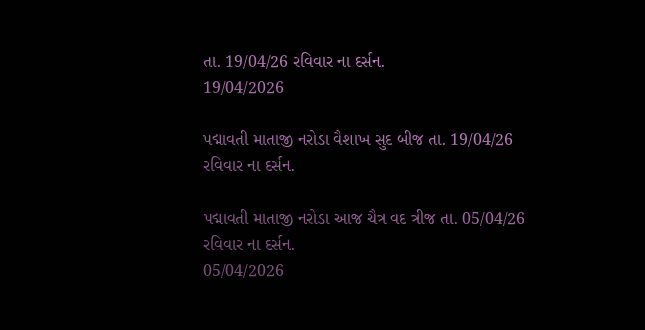તા. 19/04/26 રવિવાર ના દર્સન.
19/04/2026

પદ્માવતી માતાજી નરોડા વૈશાખ સુદ બીજ તા. 19/04/26 રવિવાર ના દર્સન.

પદ્માવતી માતાજી નરોડા આજ ચૈત્ર વદ ત્રીજ તા. 05/04/26 રવિવાર ના દર્સન.
05/04/2026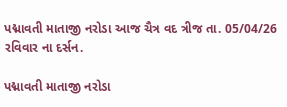પદ્માવતી માતાજી નરોડા આજ ચૈત્ર વદ ત્રીજ તા. 05/04/26 રવિવાર ના દર્સન.

પદ્માવતી માતાજી નરોડા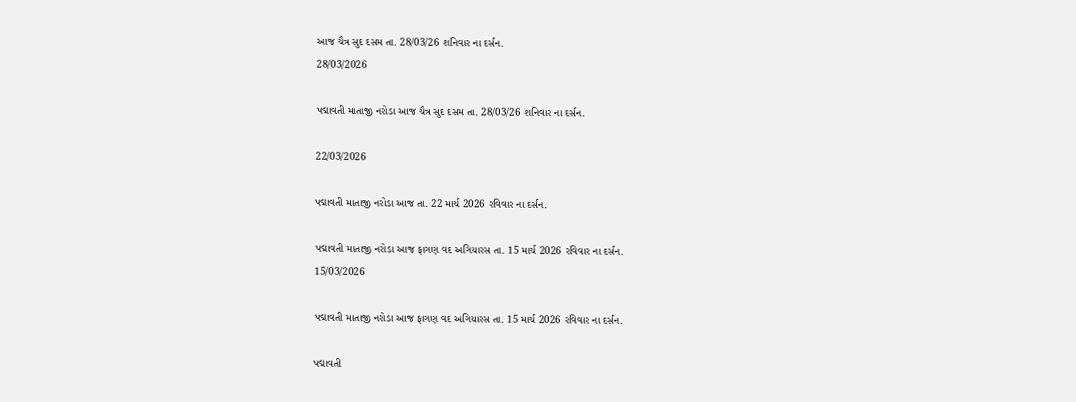આજ ચૈત્ર સુદ દસમ તા. 28/03/26 શનિવાર ના દર્સન.
28/03/2026

પદ્માવતી માતાજી નરોડા આજ ચૈત્ર સુદ દસમ તા. 28/03/26 શનિવાર ના દર્સન.

22/03/2026

પદ્માવતી માતાજી નરોડા આજ તા. 22 માર્ચ 2026 રવિવાર ના દર્સન.

પદ્માવતી માતાજી નરોડા આજ ફાગણ વદ અગિયારસ તા. 15 માર્ચ 2026 રવિવાર ના દર્સન.
15/03/2026

પદ્માવતી માતાજી નરોડા આજ ફાગણ વદ અગિયારસ તા. 15 માર્ચ 2026 રવિવાર ના દર્સન.

પદ્માવતી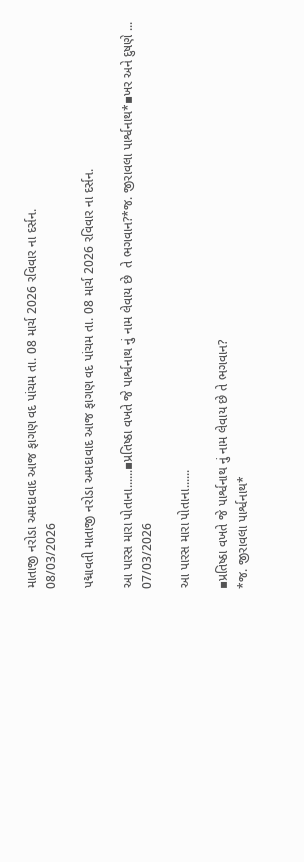માતાજી નરોડા અમદાવાદ આજ ફાગણ વદ પાંચમ તા. 08 માર્ચ 2026 રવિવાર ના દર્સન.
08/03/2026

પદ્માવતી માતાજી નરોડા અમદાવાદ આજ ફાગણ વદ પાંચમ તા. 08 માર્ચ 2026 રવિવાર ના દર્સન.

આ પારસ મારા પોતાના......▪પ્રતિષ્ઠા વખતે જે પાર્શ્વનાથ નું નામ લેવાય છે  તે ભગવાન?*જ. જીરાવલા પાર્શ્વનાથ*▪ખર અને દુષણે ...
07/03/2026

આ પારસ મારા પોતાના......

▪પ્રતિષ્ઠા વખતે જે પાર્શ્વનાથ નું નામ લેવાય છે તે ભગવાન?
*જ. જીરાવલા પાર્શ્વનાથ*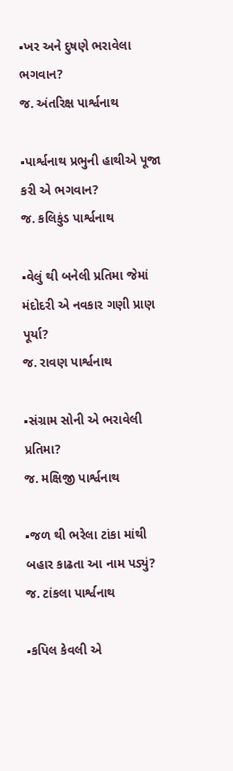▪ખર અને દુષણે ભરાવેલા ભગવાન?
જ. અંતરિક્ષ પાર્શ્વનાથ

▪પાર્શ્વનાથ પ્રભુની હાથીએ પૂજા કરી એ ભગવાન?
જ. કલિકુંડ પાર્શ્વનાથ

▪વેલું થી બનેલી પ્રતિમા જેમાં મંદોદરી એ નવકાર ગણી પ્રાણ પૂર્યા?
જ. રાવણ પાર્શ્વનાથ

▪સંગ્રામ સોની એ ભરાવેલી પ્રતિમા?
જ. મક્ષિજી પાર્શ્વનાથ

▪જળ થી ભરેલા ટાંકા માંથી બહાર કાઢતા આ નામ પડ્યું?
જ. ટાંકલા પાર્શ્વનાથ

▪કપિલ કેવલી એ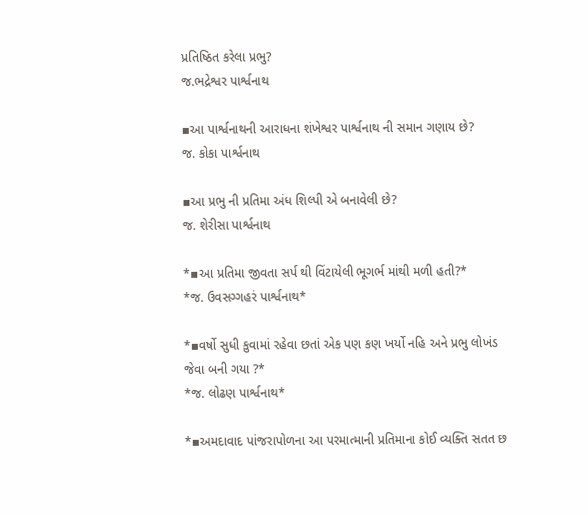પ્રતિષ્ઠિત કરેલા પ્રભુ?
જ.ભદ્રેશ્વર પાર્શ્વનાથ

▪આ પાર્શ્વનાથની આરાધના શંખેશ્વર પાર્શ્વનાથ ની સમાન ગણાય છે?
જ. કોકા પાર્શ્વનાથ

▪આ પ્રભુ ની પ્રતિમા અંધ શિલ્પી એ બનાવેલી છે?
જ. શેરીસા પાર્શ્વનાથ

*▪આ પ્રતિમા જીવતા સર્પ થી વિંટાયેલી ભૂગર્ભ માંથી મળી હતી?*
*જ. ઉવસગ્ગહરં પાર્શ્વનાથ*

*▪વર્ષો સુધી કુવામાં રહેવા છતાં એક પણ કણ ખર્યો નહિ અને પ્રભુ લોખંડ જેવા બની ગયા ?*
*જ. લોઢણ પાર્શ્વનાથ*

*▪અમદાવાદ પાંજરાપોળના આ પરમાત્માની પ્રતિમાના કોઈ વ્યક્તિ સતત છ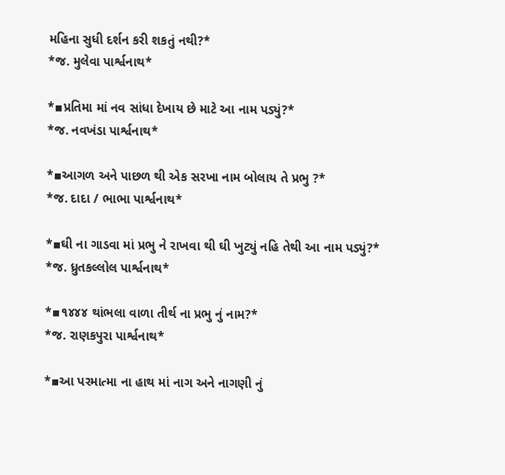મહિના સુધી દર્શન કરી શકતું નથી?*
*જ. મુલેવા પાર્શ્વનાથ*

*▪પ્રતિમા માં નવ સાંધા દેખાય છે માટે આ નામ પડ્યું?*
*જ. નવખંડા પાર્શ્વનાથ*

*▪આગળ અને પાછળ થી એક સરખા નામ બોલાય તે પ્રભુ ?*
*જ. દાદા / ભાભા પાર્શ્વનાથ*

*▪ઘી ના ગાડવા માં પ્રભુ ને રાખવા થી ઘી ખુટ્યું નહિ તેથી આ નામ પડ્યું?*
*જ. ધ્રુતકલ્લોલ પાર્શ્વનાથ*

*▪૧૪૪૪ થાંભલા વાળા તીર્થ ના પ્રભુ નું નામ?*
*જ. રાણકપુરા પાર્શ્વનાથ*

*▪આ પરમાત્મા ના હાથ માં નાગ અને નાગણી નું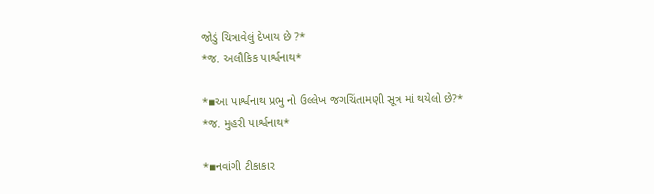જોડું ચિત્રાવેલું દેખાય છે ?*
*જ. અલૌકિક પાર્શ્વનાથ*

*▪આ પાર્શ્વનાથ પ્રભુ નો ઉલ્લેખ જગચિંતામણી સૂત્ર માં થયેલો છે?*
*જ. મુહરી પાર્શ્વનાથ*

*▪નવાંગી ટીકાકાર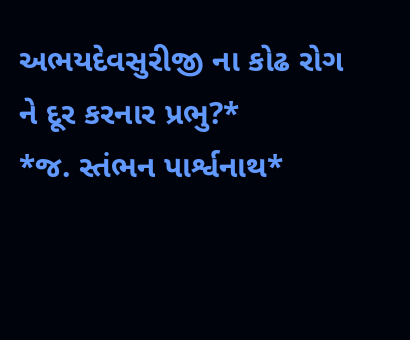અભયદેવસુરીજી ના કોઢ રોગ ને દૂર કરનાર પ્રભુ?*
*જ. સ્તંભન પાર્શ્વનાથ*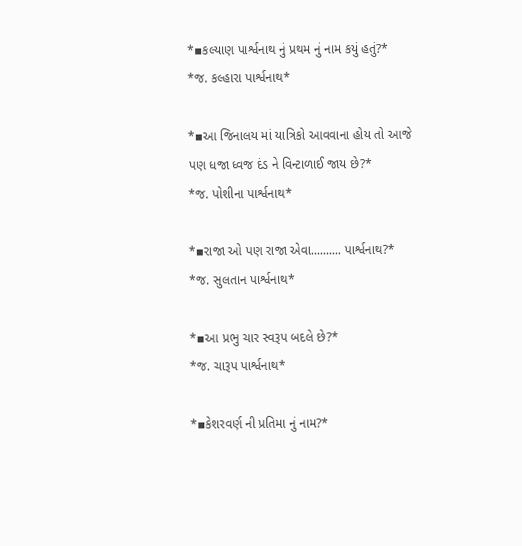*▪કલ્યાણ પાર્શ્વનાથ નું પ્રથમ નું નામ કયું હતું?*
*જ. કલ્હારા પાર્શ્વનાથ*

*▪આ જિનાલય માં યાત્રિકો આવવાના હોય તો આજે પણ ધજા ધ્વજ દંડ ને વિન્ટાળાઈ જાય છે?*
*જ. પોશીના પાર્શ્વનાથ*

*▪રાજા ઓ પણ રાજા એવા.......... પાર્શ્વનાથ?*
*જ. સુલતાન પાર્શ્વનાથ*

*▪આ પ્રભુ ચાર સ્વરૂપ બદલે છે?*
*જ. ચારૂપ પાર્શ્વનાથ*

*▪કેશરવર્ણ ની પ્રતિમા નું નામ?*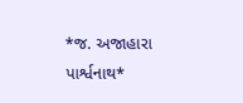*જ. અજાહારા પાર્શ્વનાથ*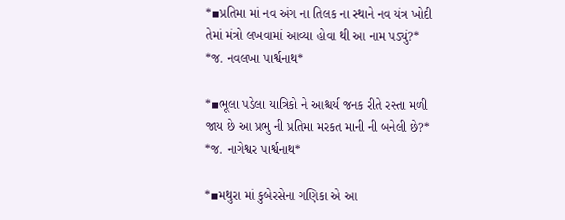*▪પ્રતિમા માં નવ અંગ ના તિલક ના સ્થાને નવ યંત્ર ખોદી તેમાં મંત્રો લખવામાં આવ્યા હોવા થી આ નામ પડ્યું?*
*જ. નવલખા પાર્શ્વનાથ*

*▪ભૂલા પડેલા યાત્રિકો ને આશ્ચર્ય જનક રીતે રસ્તા મળી જાય છે આ પ્રભુ ની પ્રતિમા મરકત માની ની બનેલી છે?*
*જ. નાગેશ્વર પાર્શ્વનાથ*

*▪મથુરા માં કુબેરસેના ગણિકા એ આ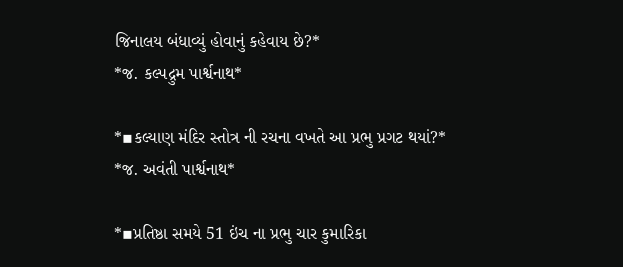જિનાલય બંધાવ્યું હોવાનું કહેવાય છે?*
*જ. કલ્પદ્રુમ પાર્શ્વનાથ*

*▪કલ્યાણ મંદિર સ્તોત્ર ની રચના વખતે આ પ્રભુ પ્રગટ થયાં?*
*જ. અવંતી પાર્શ્વનાથ*

*▪પ્રતિષ્ઠા સમયે 51 ઇંચ ના પ્રભુ ચાર કુમારિકા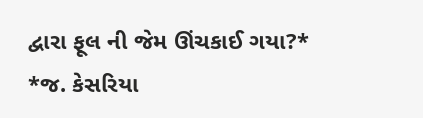દ્વારા ફૂલ ની જેમ ઊંચકાઈ ગયા?*
*જ. કેસરિયા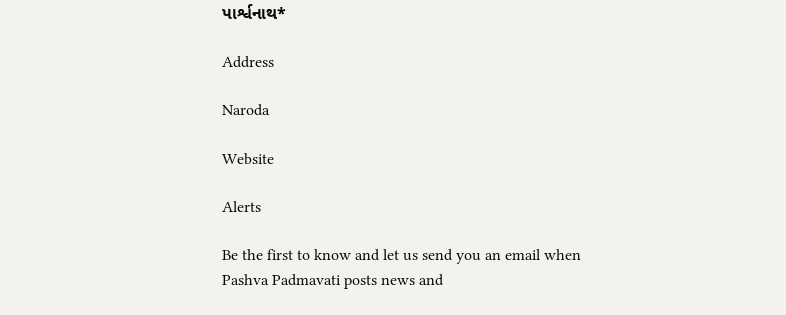પાર્શ્વનાથ*

Address

Naroda

Website

Alerts

Be the first to know and let us send you an email when Pashva Padmavati posts news and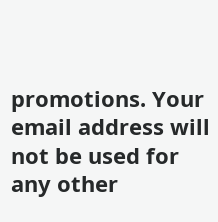promotions. Your email address will not be used for any other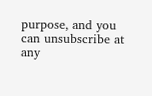purpose, and you can unsubscribe at any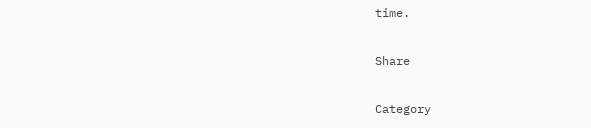time.

Share

Category